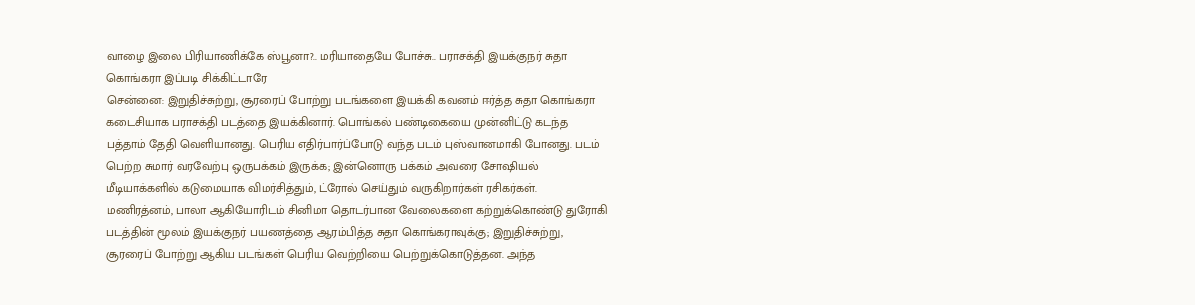வாழை இலை பிரியாணிக்கே ஸ்பூனா?.. மரியாதையே போச்சு.. பராசக்தி இயக்குநர் சுதா கொங்கரா இப்படி சிக்கிட்டாரே
சென்னை: இறுதிச்சுற்று, சூரரைப் போற்று படங்களை இயக்கி கவனம் ஈர்த்த சுதா கொங்கரா கடைசியாக பராசக்தி படத்தை இயக்கினார். பொங்கல் பண்டிகையை முன்னிட்டு கடந்த பத்தாம் தேதி வெளியானது. பெரிய எதிர்பார்ப்போடு வந்த படம் புஸ்வானமாகி போனது. படம் பெற்ற சுமார் வரவேற்பு ஒருபக்கம் இருக்க; இன்னொரு பக்கம் அவரை சோஷியல் மீடியாக்களில் கடுமையாக விமர்சித்தும், ட்ரோல் செய்தும் வருகிறார்கள் ரசிகர்கள்.
மணிரத்னம், பாலா ஆகியோரிடம் சினிமா தொடர்பான வேலைகளை கற்றுக்கொண்டு துரோகி படத்தின் மூலம் இயக்குநர் பயணத்தை ஆரம்பித்த சுதா கொங்கராவுக்கு; இறுதிச்சுற்று, சூரரைப் போற்று ஆகிய படங்கள் பெரிய வெற்றியை பெற்றுக்கொடுத்தன. அந்த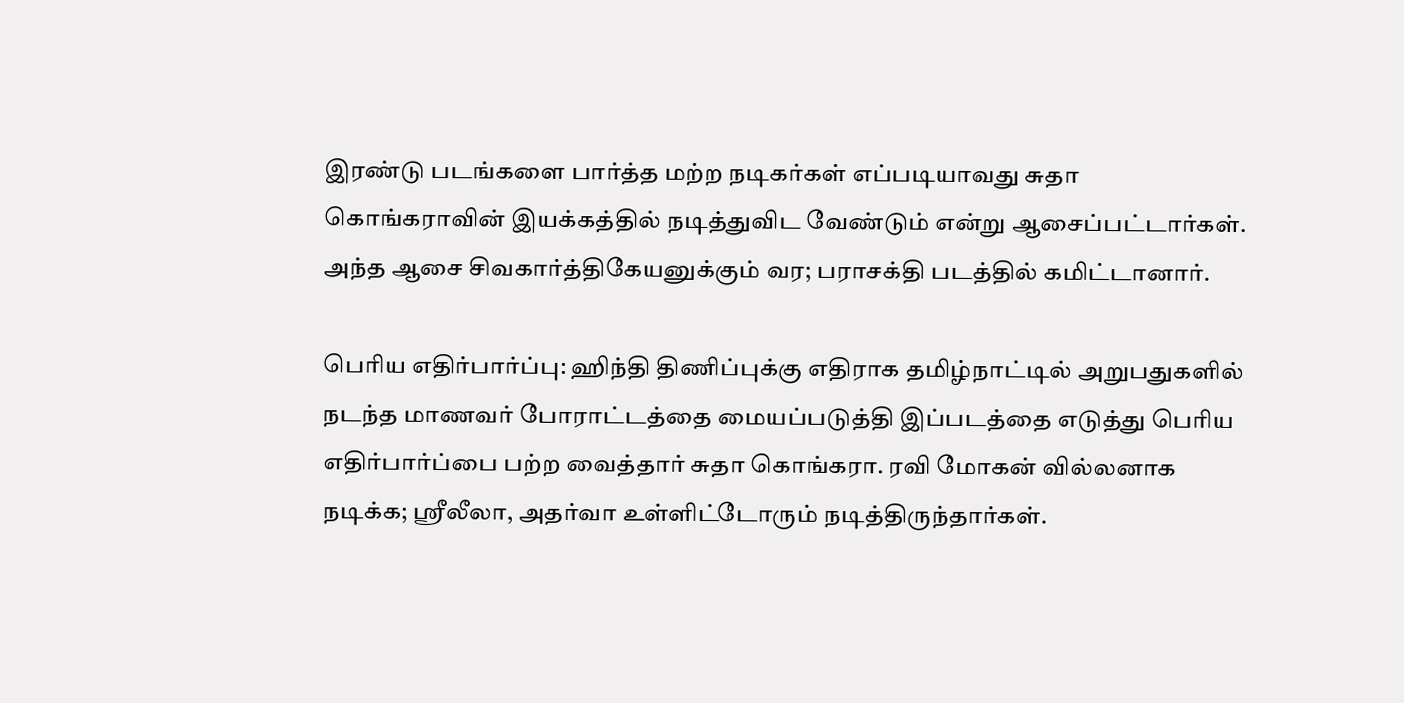இரண்டு படங்களை பார்த்த மற்ற நடிகர்கள் எப்படியாவது சுதா கொங்கராவின் இயக்கத்தில் நடித்துவிட வேண்டும் என்று ஆசைப்பட்டார்கள். அந்த ஆசை சிவகார்த்திகேயனுக்கும் வர; பராசக்தி படத்தில் கமிட்டானார்.

பெரிய எதிர்பார்ப்பு: ஹிந்தி திணிப்புக்கு எதிராக தமிழ்நாட்டில் அறுபதுகளில் நடந்த மாணவர் போராட்டத்தை மையப்படுத்தி இப்படத்தை எடுத்து பெரிய எதிர்பார்ப்பை பற்ற வைத்தார் சுதா கொங்கரா. ரவி மோகன் வில்லனாக நடிக்க; ஸ்ரீலீலா, அதர்வா உள்ளிட்டோரும் நடித்திருந்தார்கள்.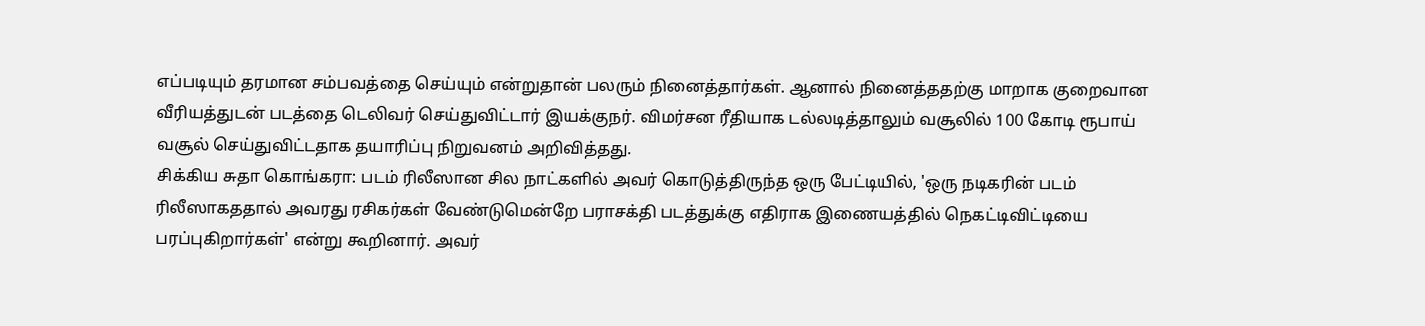எப்படியும் தரமான சம்பவத்தை செய்யும் என்றுதான் பலரும் நினைத்தார்கள். ஆனால் நினைத்ததற்கு மாறாக குறைவான வீரியத்துடன் படத்தை டெலிவர் செய்துவிட்டார் இயக்குநர். விமர்சன ரீதியாக டல்லடித்தாலும் வசூலில் 100 கோடி ரூபாய் வசூல் செய்துவிட்டதாக தயாரிப்பு நிறுவனம் அறிவித்தது.
சிக்கிய சுதா கொங்கரா: படம் ரிலீஸான சில நாட்களில் அவர் கொடுத்திருந்த ஒரு பேட்டியில், 'ஒரு நடிகரின் படம் ரிலீஸாகததால் அவரது ரசிகர்கள் வேண்டுமென்றே பராசக்தி படத்துக்கு எதிராக இணையத்தில் நெகட்டிவிட்டியை பரப்புகிறார்கள்' என்று கூறினார். அவர்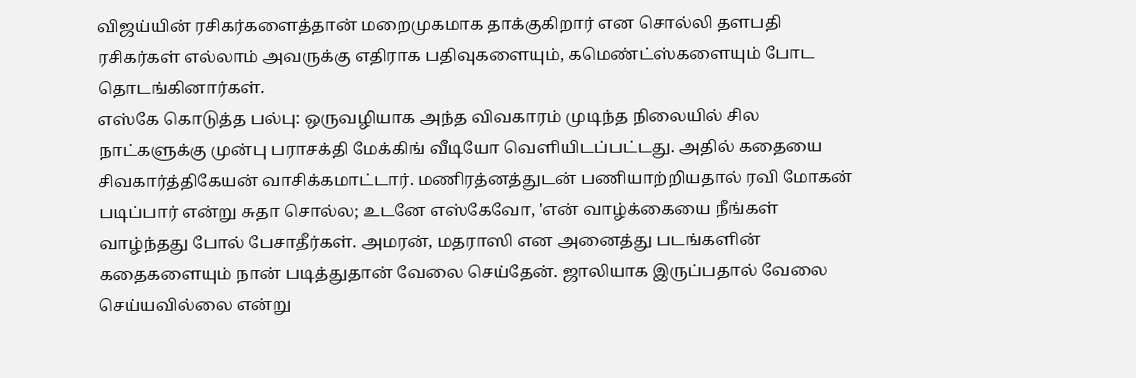விஜய்யின் ரசிகர்களைத்தான் மறைமுகமாக தாக்குகிறார் என சொல்லி தளபதி ரசிகர்கள் எல்லாம் அவருக்கு எதிராக பதிவுகளையும், கமெண்ட்ஸ்களையும் போட தொடங்கினார்கள்.
எஸ்கே கொடுத்த பல்பு: ஒருவழியாக அந்த விவகாரம் முடிந்த நிலையில் சில நாட்களுக்கு முன்பு பராசக்தி மேக்கிங் வீடியோ வெளியிடப்பட்டது. அதில் கதையை சிவகார்த்திகேயன் வாசிக்கமாட்டார். மணிரத்னத்துடன் பணியாற்றியதால் ரவி மோகன் படிப்பார் என்று சுதா சொல்ல; உடனே எஸ்கேவோ, 'என் வாழ்க்கையை நீங்கள் வாழ்ந்தது போல் பேசாதீர்கள். அமரன், மதராஸி என அனைத்து படங்களின் கதைகளையும் நான் படித்துதான் வேலை செய்தேன். ஜாலியாக இருப்பதால் வேலை செய்யவில்லை என்று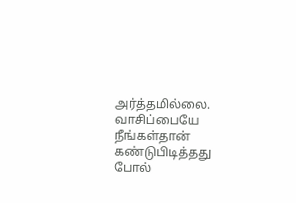அர்த்தமில்லை. வாசிப்பையே நீங்கள்தான் கண்டுபிடித்தது போல்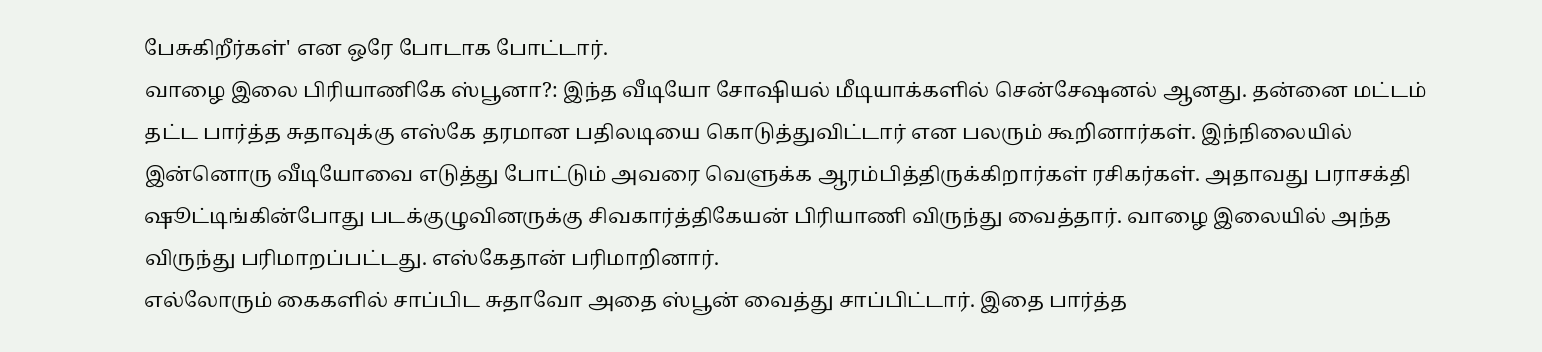பேசுகிறீர்கள்' என ஒரே போடாக போட்டார்.
வாழை இலை பிரியாணிகே ஸ்பூனா?: இந்த வீடியோ சோஷியல் மீடியாக்களில் சென்சேஷனல் ஆனது. தன்னை மட்டம் தட்ட பார்த்த சுதாவுக்கு எஸ்கே தரமான பதிலடியை கொடுத்துவிட்டார் என பலரும் கூறினார்கள். இந்நிலையில் இன்னொரு வீடியோவை எடுத்து போட்டும் அவரை வெளுக்க ஆரம்பித்திருக்கிறார்கள் ரசிகர்கள். அதாவது பராசக்தி ஷூட்டிங்கின்போது படக்குழுவினருக்கு சிவகார்த்திகேயன் பிரியாணி விருந்து வைத்தார். வாழை இலையில் அந்த விருந்து பரிமாறப்பட்டது. எஸ்கேதான் பரிமாறினார்.
எல்லோரும் கைகளில் சாப்பிட சுதாவோ அதை ஸ்பூன் வைத்து சாப்பிட்டார். இதை பார்த்த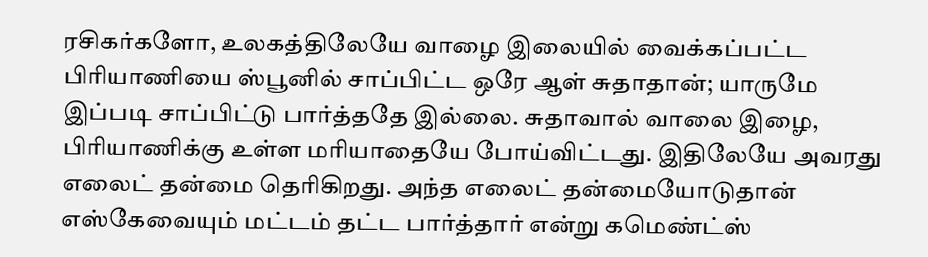ரசிகர்களோ, உலகத்திலேயே வாழை இலையில் வைக்கப்பட்ட பிரியாணியை ஸ்பூனில் சாப்பிட்ட ஒரே ஆள் சுதாதான்; யாருமே இப்படி சாப்பிட்டு பார்த்ததே இல்லை. சுதாவால் வாலை இழை, பிரியாணிக்கு உள்ள மரியாதையே போய்விட்டது. இதிலேயே அவரது எலைட் தன்மை தெரிகிறது. அந்த எலைட் தன்மையோடுதான் எஸ்கேவையும் மட்டம் தட்ட பார்த்தார் என்று கமெண்ட்ஸ்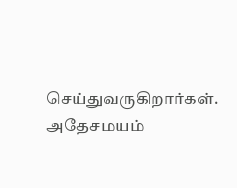செய்துவருகிறார்கள். அதேசமயம்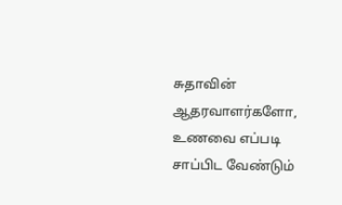சுதாவின் ஆதரவாளர்களோ, உணவை எப்படி சாப்பிட வேண்டும்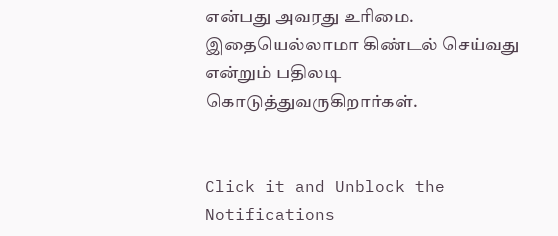என்பது அவரது உரிமை. இதையெல்லாமா கிண்டல் செய்வது என்றும் பதிலடி கொடுத்துவருகிறார்கள்.


Click it and Unblock the Notifications